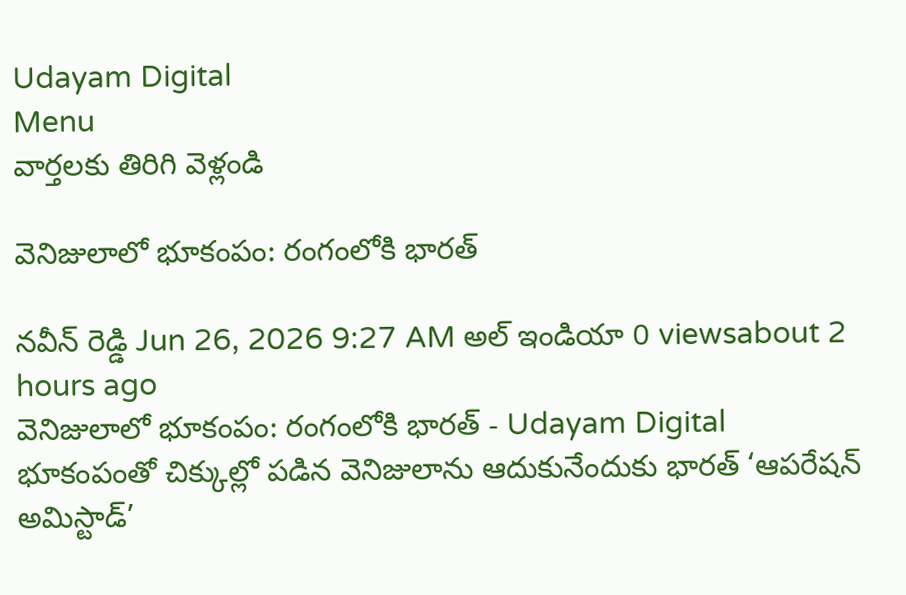Udayam Digital
Menu
వార్తలకు తిరిగి వెళ్లండి

వెనిజులాలో భూకంపం: రంగంలోకి భారత్

నవీన్ రెడ్డి Jun 26, 2026 9:27 AM అల్ ఇండియా 0 viewsabout 2 hours ago
వెనిజులాలో భూకంపం: రంగంలోకి భారత్ - Udayam Digital
భూకంపంతో చిక్కుల్లో పడిన వెనిజులాను ఆదుకునేందుకు భారత్ ‘ఆపరేషన్ అమిస్టాడ్’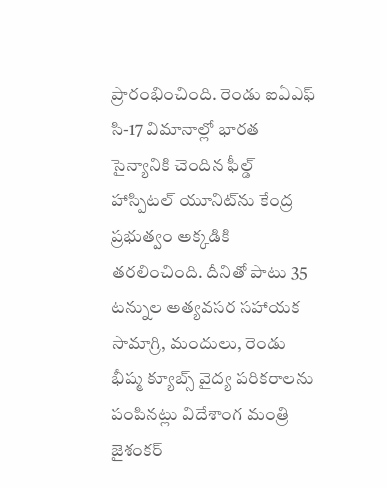ప్రారంభించింది. రెండు ఐఏఎఫ్ సి-17 విమానాల్లో భారత సైన్యానికి చెందిన ఫీల్డ్ హాస్పిటల్ యూనిట్‌ను కేంద్ర ప్రభుత్వం అక్కడికి తరలించింది. దీనితో పాటు 35 టన్నుల అత్యవసర సహాయక సామాగ్రి, మందులు, రెండు భీష్మ క్యూబ్స్ వైద్య పరికరాలను పంపినట్లు విదేశాంగ మంత్రి జైశంకర్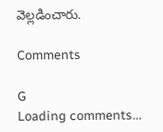వెల్లడించారు.

Comments

G
Loading comments...